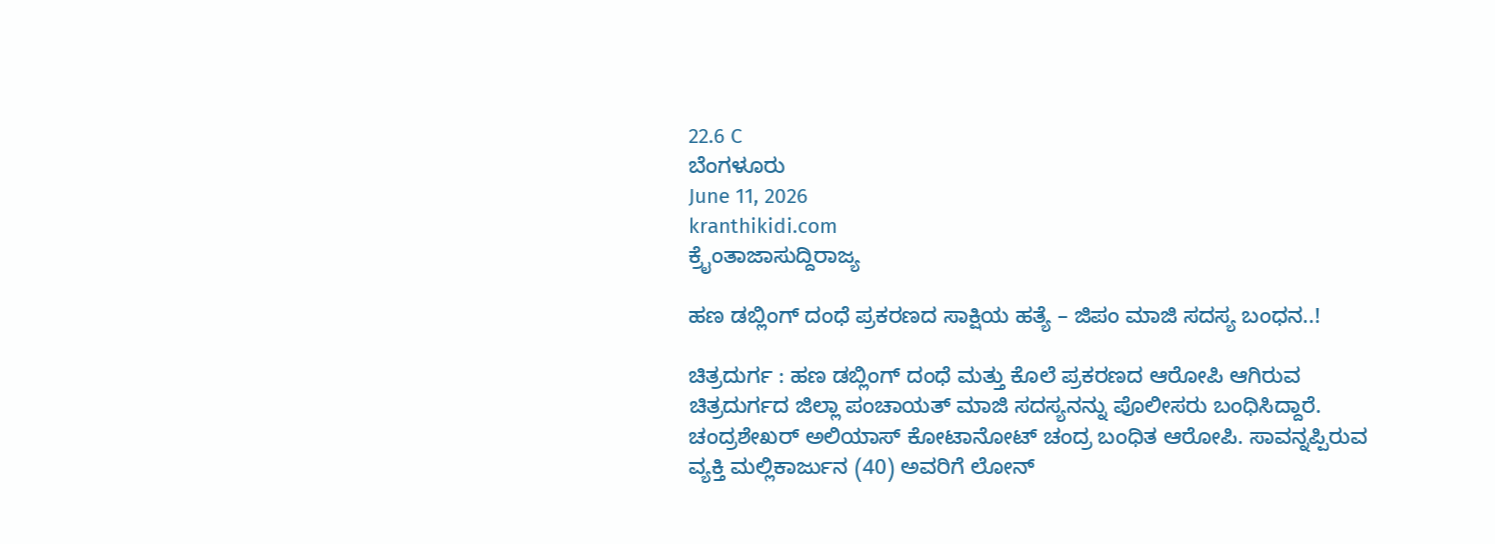22.6 C
ಬೆಂಗಳೂರು
June 11, 2026
kranthikidi.com
ಕ್ರೈಂತಾಜಾಸುದ್ದಿರಾಜ್ಯ

ಹಣ ಡಬ್ಲಿಂಗ್ ದಂಧೆ ಪ್ರಕರಣದ ಸಾಕ್ಷಿಯ ಹತ್ಯೆ – ಜಿಪಂ ಮಾಜಿ ಸದಸ್ಯ ಬಂಧನ..!

ಚಿತ್ರದುರ್ಗ : ಹಣ ಡಬ್ಲಿಂಗ್ ದಂಧೆ ಮತ್ತು ಕೊಲೆ ಪ್ರಕರಣದ ಆರೋಪಿ ಆಗಿರುವ ಚಿತ್ರದುರ್ಗದ ಜಿಲ್ಲಾ ಪಂಚಾಯತ್ ಮಾಜಿ ಸದಸ್ಯನನ್ನು ಪೊಲೀಸರು ಬಂಧಿಸಿದ್ದಾರೆ. ಚಂದ್ರಶೇಖರ್ ಅಲಿಯಾಸ್ ಕೋಟಾನೋಟ್ ಚಂದ್ರ ಬಂಧಿತ ಆರೋಪಿ. ಸಾವನ್ನಪ್ಪಿರುವ ವ್ಯಕ್ತಿ ಮಲ್ಲಿಕಾರ್ಜುನ (40) ಅವರಿಗೆ ಲೋನ್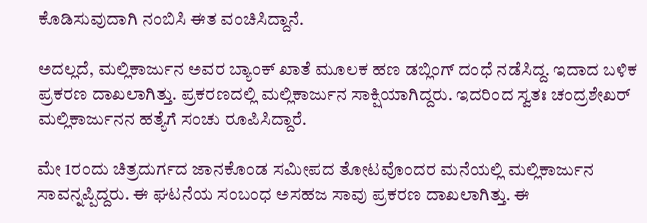ಕೊಡಿಸುವುದಾಗಿ ನಂಬಿಸಿ ಈತ ವಂಚಿಸಿದ್ದಾನೆ.

ಅದಲ್ಲದೆ, ಮಲ್ಲಿಕಾರ್ಜುನ ಅವರ ಬ್ಯಾಂಕ್ ಖಾತೆ ಮೂಲಕ ಹಣ ಡಬ್ಲಿಂಗ್ ದಂಧೆ ನಡೆಸಿದ್ದ. ಇದಾದ ಬಳಿಕ ಪ್ರಕರಣ ದಾಖಲಾಗಿತ್ತು. ಪ್ರಕರಣದಲ್ಲಿ ಮಲ್ಲಿಕಾರ್ಜುನ ಸಾಕ್ಷಿಯಾಗಿದ್ದರು. ಇದರಿಂದ ಸ್ವತಃ ಚಂದ್ರಶೇಖರ್ ಮಲ್ಲಿಕಾರ್ಜುನನ ಹತ್ಯೆಗೆ ಸಂಚು ರೂಪಿಸಿದ್ದಾರೆ.

ಮೇ 1ರಂದು ಚಿತ್ರದುರ್ಗದ ಜಾನಕೊಂಡ ಸಮೀಪದ ತೋಟವೊಂದರ ಮನೆಯಲ್ಲಿ ಮಲ್ಲಿಕಾರ್ಜುನ ಸಾವನ್ನಪ್ಪಿದ್ದರು. ಈ ಘಟನೆಯ ಸಂಬಂಧ ಅಸಹಜ ಸಾವು ಪ್ರಕರಣ ದಾಖಲಾಗಿತ್ತು. ಈ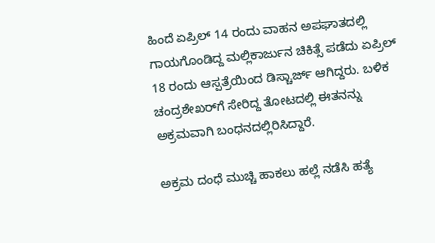ಹಿಂದೆ ಏಪ್ರಿಲ್ 14 ರಂದು ವಾಹನ ಅಪಘಾತದಲ್ಲಿ ಗಾಯಗೊಂಡಿದ್ದ ಮಲ್ಲಿಕಾರ್ಜುನ ಚಿಕಿತ್ಸೆ ಪಡೆದು ಏಪ್ರಿಲ್ 18 ರಂದು ಆಸ್ಪತ್ರೆಯಿಂದ ಡಿಸ್ಚಾರ್ಜ್ ಆಗಿದ್ದರು. ಬಳಿಕ ಚಂದ್ರಶೇಖರ್‌ಗೆ ಸೇರಿದ್ದ ತೋಟದಲ್ಲಿ ಈತನನ್ನು ಅಕ್ರಮವಾಗಿ ಬಂಧನದಲ್ಲಿರಿಸಿದ್ದಾರೆ.

ಅಕ್ರಮ ದಂಧೆ ಮುಚ್ಚಿ ಹಾಕಲು ಹಲ್ಲೆ ನಡೆಸಿ ಹತ್ಯೆ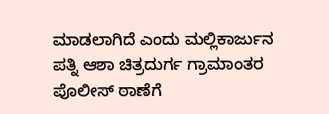ಮಾಡಲಾಗಿದೆ ಎಂದು ಮಲ್ಲಿಕಾರ್ಜುನ ಪತ್ನಿ ಆಶಾ ಚಿತ್ರದುರ್ಗ ಗ್ರಾಮಾಂತರ ಪೊಲೀಸ್ ಠಾಣೆಗೆ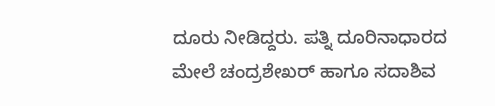ದೂರು ನೀಡಿದ್ದರು. ಪತ್ನಿ ದೂರಿನಾಧಾರದ ಮೇಲೆ ಚಂದ್ರಶೇಖರ್ ಹಾಗೂ ಸದಾಶಿವ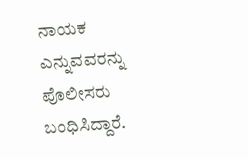ನಾಯಕ ಎನ್ನುವವರನ್ನು ಪೊಲೀಸರು ಬಂಧಿಸಿದ್ದಾರೆ.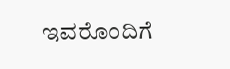ಇವರೊಂದಿಗೆ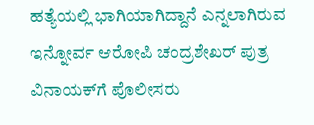ಹತ್ಯೆಯಲ್ಲಿ ಭಾಗಿಯಾಗಿದ್ದಾನೆ ಎನ್ನಲಾಗಿರುವ ಇನ್ನೋರ್ವ ಆರೋಪಿ ಚಂದ್ರಶೇಖರ್ ಪುತ್ರ ವಿನಾಯಕ್‌ಗೆ ಪೊಲೀಸರು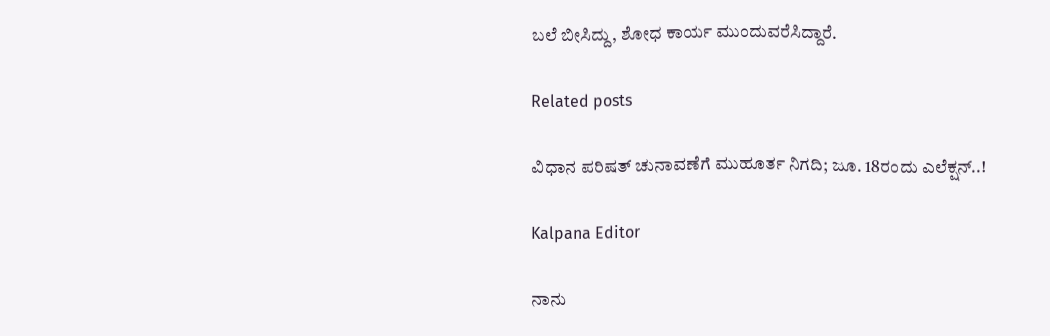ಬಲೆ ಬೀಸಿದ್ದು, ಶೋಧ ಕಾರ್ಯ ಮುಂದುವರೆಸಿದ್ದಾರೆ.

Related posts

ವಿಧಾನ ಪರಿಷತ್ ಚುನಾವಣೆಗೆ ಮುಹೂರ್ತ ನಿಗದಿ; ಜೂ. 18ರಂದು ಎಲೆಕ್ಷನ್..!

Kalpana Editor

ನಾನು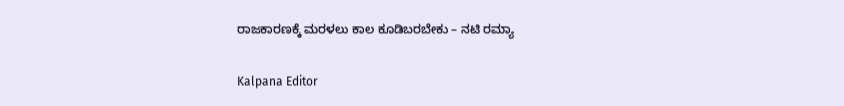ರಾಜಕಾರಣಕ್ಕೆ ಮರಳಲು ಕಾಲ ಕೂಡಿಬರಬೇಕು – ನಟಿ ರಮ್ಯಾ

Kalpana Editor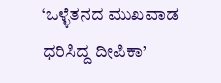‘ಒಳ್ಳೆತನದ ಮುಖವಾಡ ಧರಿಸಿದ್ದ ದೀಪಿಕಾ’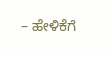– ಹೇಳಿಕೆಗೆ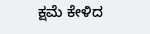ಕ್ಷಮೆ ಕೇಳಿದ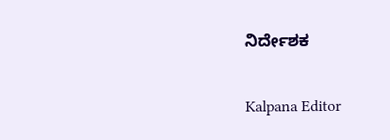ನಿರ್ದೇಶಕ

Kalpana Editor